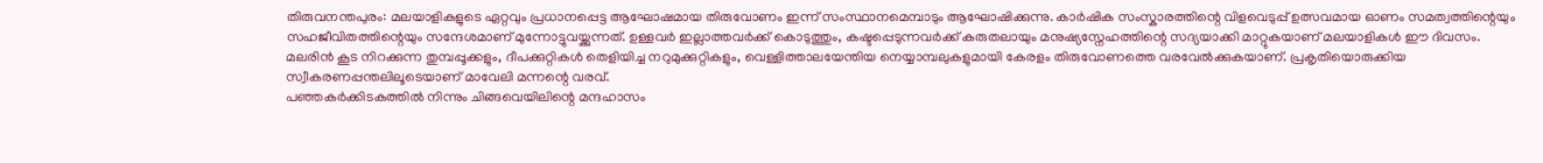തിരുവനന്തപുരം: മലയാളികളുടെ ഏറ്റവും പ്രധാനപ്പെട്ട ആഘോഷമായ തിരുവോണം ഇന്ന് സംസ്ഥാനമെമ്പാടും ആഘോഷിക്കുന്നു. കാർഷിക സംസ്കാരത്തിന്റെ വിളവെടുപ്പ് ഉത്സവമായ ഓണം സമത്വത്തിന്റെയും സഹജീവിതത്തിന്റെയും സന്ദേശമാണ് മുന്നോട്ടുവയ്ക്കുന്നത്. ഉള്ളവർ ഇല്ലാത്തവർക്ക് കൊടുത്തും, കഷ്ടപ്പെടുന്നവർക്ക് കരുതലായും മനുഷ്യസ്നേഹത്തിന്റെ സദ്യയാക്കി മാറ്റുകയാണ് മലയാളികൾ ഈ ദിവസം.
മലരിൻ കൂട നിറക്കുന്ന തുമ്പപ്പൂക്കളും, ദീപക്കുറ്റികൾ തെളിയിച്ച നറുമുക്കുറ്റികളും, വെള്ളിത്താലയേന്തിയ നെയ്യാമ്പലുകളുമായി കേരളം തിരുവോണത്തെ വരവേൽക്കുകയാണ്. പ്രകൃതിയൊരുക്കിയ സ്വീകരണപ്പന്തലിലൂടെയാണ് മാവേലി മന്നന്റെ വരവ്.
പഞ്ഞകർക്കിടകത്തിൽ നിന്നും ചിങ്ങവെയിലിന്റെ മന്ദഹാസം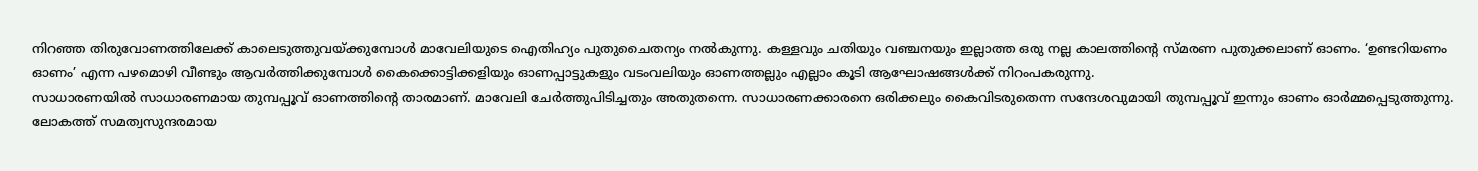നിറഞ്ഞ തിരുവോണത്തിലേക്ക് കാലെടുത്തുവയ്ക്കുമ്പോൾ മാവേലിയുടെ ഐതിഹ്യം പുതുചൈതന്യം നൽകുന്നു. കള്ളവും ചതിയും വഞ്ചനയും ഇല്ലാത്ത ഒരു നല്ല കാലത്തിന്റെ സ്മരണ പുതുക്കലാണ് ഓണം. ‘ഉണ്ടറിയണം ഓണം’ എന്ന പഴമൊഴി വീണ്ടും ആവർത്തിക്കുമ്പോൾ കൈക്കൊട്ടിക്കളിയും ഓണപ്പാട്ടുകളും വടംവലിയും ഓണത്തല്ലും എല്ലാം കൂടി ആഘോഷങ്ങൾക്ക് നിറംപകരുന്നു.
സാധാരണയിൽ സാധാരണമായ തുമ്പപ്പൂവ് ഓണത്തിന്റെ താരമാണ്. മാവേലി ചേർത്തുപിടിച്ചതും അതുതന്നെ. സാധാരണക്കാരനെ ഒരിക്കലും കൈവിടരുതെന്ന സന്ദേശവുമായി തുമ്പപ്പൂവ് ഇന്നും ഓണം ഓർമ്മപ്പെടുത്തുന്നു. ലോകത്ത് സമത്വസുന്ദരമായ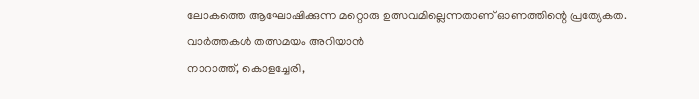ലോകത്തെ ആഘോഷിക്കുന്ന മറ്റൊരു ഉത്സവമില്ലെന്നതാണ് ഓണത്തിന്റെ പ്രത്യേകത.
വാർത്തകൾ തത്സമയം അറിയാൻ
നാറാത്ത്, കൊളച്ചേരി,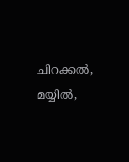ചിറക്കൽ, മയ്യിൽ,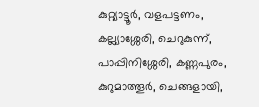കുറ്റ്യാട്ടൂർ, വളപട്ടണം, കല്ല്യാശ്ശേരി, ചെറുകുന്ന്, പാപ്പിനിശ്ശേരി, കണ്ണപുരം, കുറുമാത്തൂർ, ചെങ്ങളായി,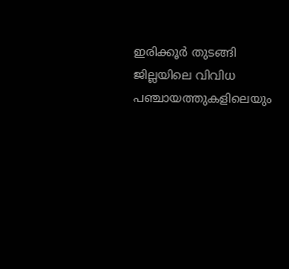ഇരിക്കൂർ തുടങ്ങി ജില്ലയിലെ വിവിധ പഞ്ചായത്തുകളിലെയും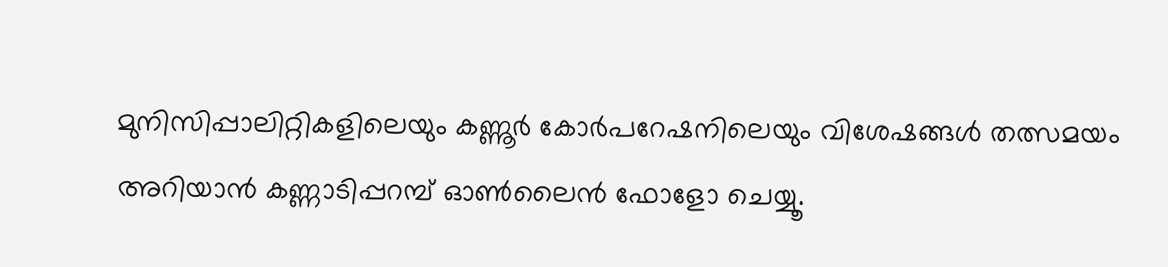മുനിസിപ്പാലിറ്റികളിലെയും കണ്ണൂർ കോർപറേഷനിലെയും വിശേഷങ്ങൾ തത്സമയം അറിയാൻ കണ്ണാടിപ്പറമ്പ് ഓൺലൈൻ ഫോളോ ചെയ്യൂ.